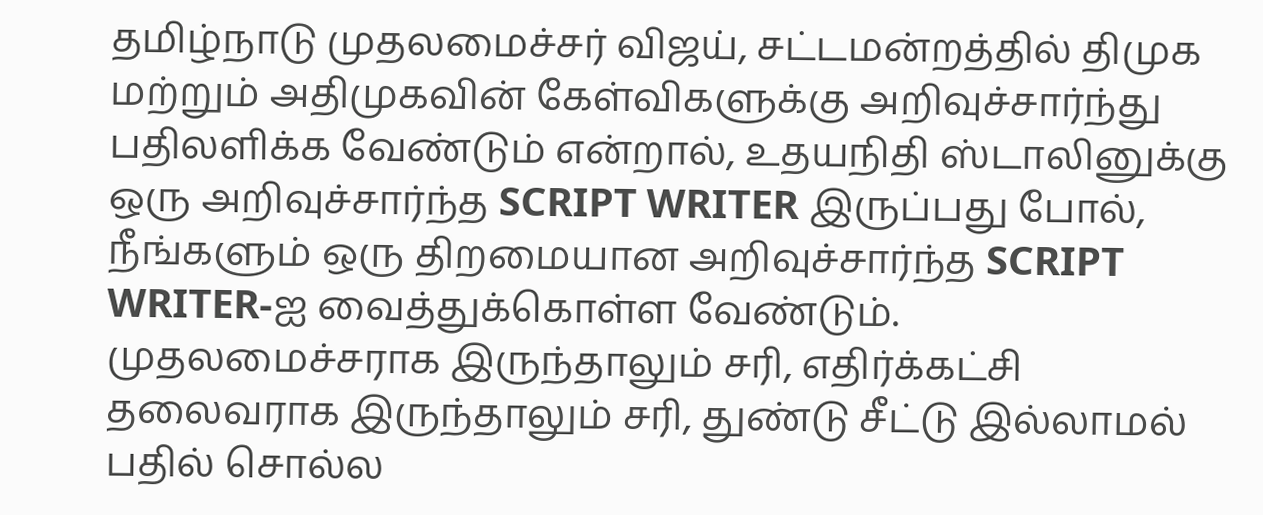தமிழ்நாடு முதலமைச்சர் விஜய், சட்டமன்றத்தில் திமுக மற்றும் அதிமுகவின் கேள்விகளுக்கு அறிவுச்சார்ந்து பதிலளிக்க வேண்டும் என்றால், உதயநிதி ஸ்டாலினுக்கு ஒரு அறிவுச்சார்ந்த SCRIPT WRITER இருப்பது போல், நீங்களும் ஒரு திறமையான அறிவுச்சார்ந்த SCRIPT WRITER-ஐ வைத்துக்கொள்ள வேண்டும்.
முதலமைச்சராக இருந்தாலும் சரி, எதிர்க்கட்சி தலைவராக இருந்தாலும் சரி, துண்டு சீட்டு இல்லாமல் பதில் சொல்ல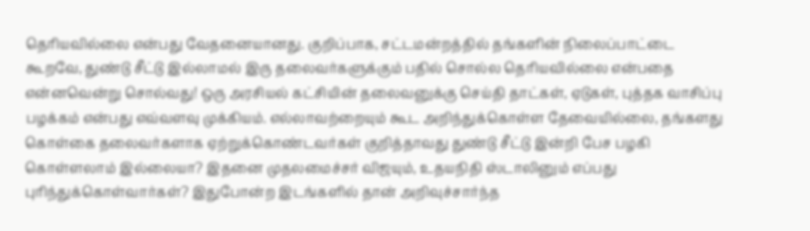தெரியவில்லை என்பது வேதனையானது. குறிப்பாக, சட்டமன்றத்தில் தங்களின் நிலைப்பாட்டை கூறவே, துண்டு சீட்டு இல்லாமல் இரு தலைவர்களுக்கும் பதில் சொல்ல தெரியவில்லை என்பதை என்னவென்று சொல்வது! ஒரு அரசியல் கட்சியின் தலைவனுக்கு செய்தி தாட்கள், ஏடுகள், புத்தக வாசிப்பு பழக்கம் என்பது எவ்வளவு முக்கியம். எல்லாவற்றையும் கூட அறிந்துக்கொள்ள தேவையில்லை, தங்களது கொள்கை தலைவர்களாக ஏற்றுக்கொண்டவர்கள் குறித்தாவது துண்டு சீட்டு இன்றி பேச பழகி கொள்ளலாம் இல்லையா? இதனை முதலமைச்சர் விஜயும், உதயநிதி ஸ்டாலினும் எப்பது புரிந்துக்கொள்வார்கள்? இதுபோன்ற இடங்களில் தான் அறிவுச்சார்ந்த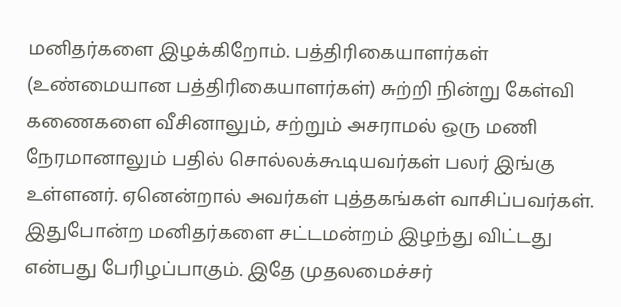மனிதர்களை இழக்கிறோம். பத்திரிகையாளர்கள் (உண்மையான பத்திரிகையாளர்கள்) சுற்றி நின்று கேள்வி கணைகளை வீசினாலும், சற்றும் அசராமல் ஒரு மணி நேரமானாலும் பதில் சொல்லக்கூடியவர்கள் பலர் இங்கு உள்ளனர். ஏனென்றால் அவர்கள் புத்தகங்கள் வாசிப்பவர்கள். இதுபோன்ற மனிதர்களை சட்டமன்றம் இழந்து விட்டது என்பது பேரிழப்பாகும். இதே முதலமைச்சர்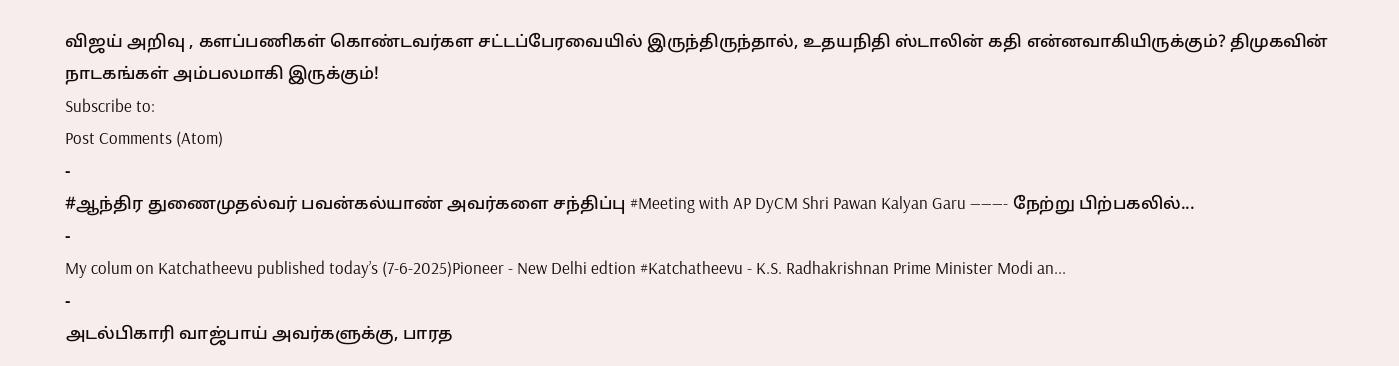விஜய் அறிவு , களப்பணிகள் கொண்டவர்கள சட்டப்பேரவையில் இருந்திருந்தால், உதயநிதி ஸ்டாலின் கதி என்னவாகியிருக்கும்? திமுகவின் நாடகங்கள் அம்பலமாகி இருக்கும்!
Subscribe to:
Post Comments (Atom)
-
#ஆந்திர துணைமுதல்வர் பவன்கல்யாண் அவர்களை சந்திப்பு #Meeting with AP DyCM Shri Pawan Kalyan Garu ———- நேற்று பிற்பகலில்...
-
My colum on Katchatheevu published today’s (7-6-2025)Pioneer - New Delhi edtion #Katchatheevu - K.S. Radhakrishnan Prime Minister Modi an...
-
அடல்பிகாரி வாஜ்பாய் அவர்களுக்கு, பாரத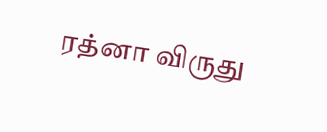ரத்னா விருது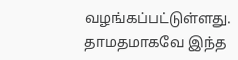வழங்கப்பட்டுள்ளது. தாமதமாகவே இந்த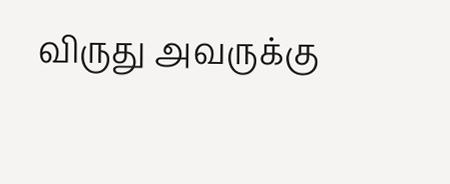விருது அவருக்கு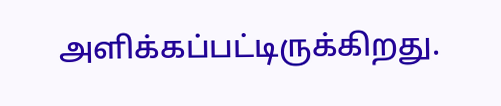அளிக்கப்பட்டிருக்கிறது.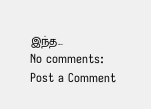இந்த...
No comments:
Post a Comment